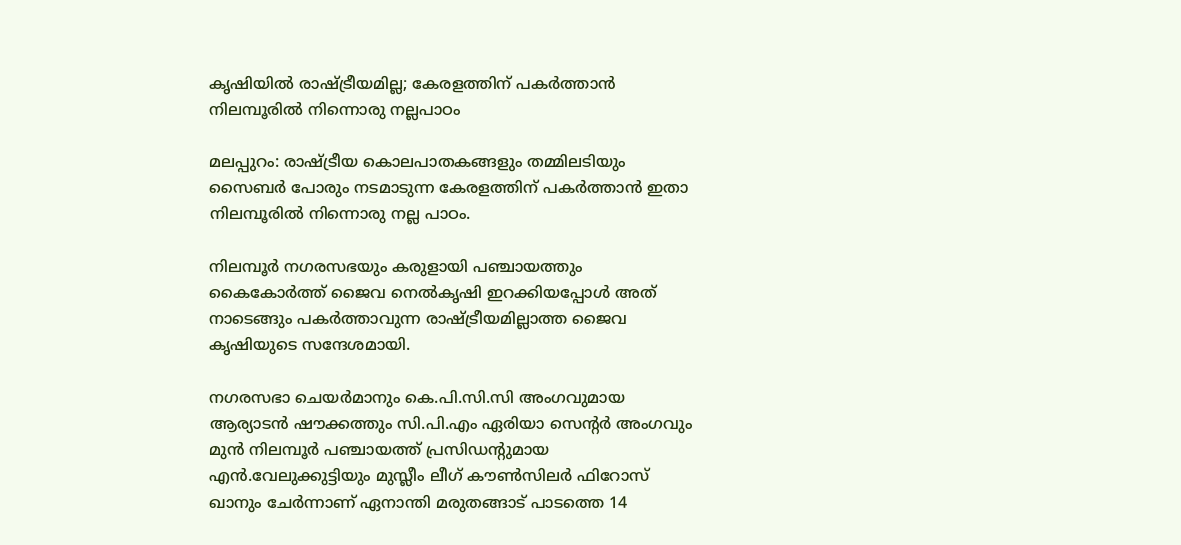കൃഷിയില്‍ രാഷ്ട്രീയമില്ല; കേരളത്തിന് പകര്‍ത്താന്‍ നിലമ്പൂരില്‍ നിന്നൊരു നല്ലപാഠം

മലപ്പുറം: രാഷ്ട്രീയ കൊലപാതകങ്ങളും തമ്മിലടിയും സൈബര്‍ പോരും നടമാടുന്ന കേരളത്തിന് പകര്‍ത്താന്‍ ഇതാ നിലമ്പൂരില്‍ നിന്നൊരു നല്ല പാഠം.

നിലമ്പൂര്‍ നഗരസഭയും കരുളായി പഞ്ചായത്തും കൈകോര്‍ത്ത് ജൈവ നെല്‍കൃഷി ഇറക്കിയപ്പോള്‍ അത് നാടെങ്ങും പകര്‍ത്താവുന്ന രാഷ്ട്രീയമില്ലാത്ത ജൈവ കൃഷിയുടെ സന്ദേശമായി.

നഗരസഭാ ചെയര്‍മാനും കെ.പി.സി.സി അംഗവുമായ ആര്യാടന്‍ ഷൗക്കത്തും സി.പി.എം ഏരിയാ സെന്റര്‍ അംഗവും മുന്‍ നിലമ്പൂര്‍ പഞ്ചായത്ത് പ്രസിഡന്റുമായ എന്‍.വേലുക്കുട്ടിയും മുസ്ലീം ലീഗ് കൗണ്‍സിലര്‍ ഫിറോസ് ഖാനും ചേര്‍ന്നാണ് ഏനാന്തി മരുതങ്ങാട് പാടത്തെ 14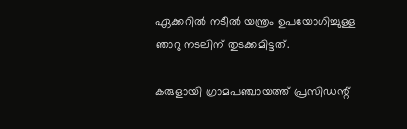ഏക്കറില്‍ നടീല്‍ യന്ത്രം ഉപയോഗിച്ചുള്ള ഞാറു നടലിന് തുടക്കമിട്ടത്.

കരുളായി ഗ്രാമപഞ്ചായത്ത് പ്രസിഡന്റ്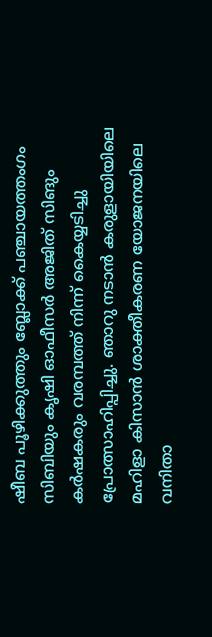ഷീബ പൂഴിക്കുത്തും ബ്ലോക്ക് പഞ്ചായത്തംഗം സിബിയും കൃഷി ഓഫീസര്‍ അജിത് സിങും കര്‍ഷകരും വരമ്പത്ത് നിന്ന് കൈയ്യടിച്ചു പ്രോത്സാഹിപ്പിച്ചു. ഞാറു നടാന്‍ കരുളായിയിലെ മഹിളാ കിസാന്‍ ശാക്തീകരണ യോജനയിലെ വനിതാ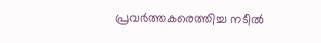പ്രവര്‍ത്തകരെത്തിച്ച നടീല്‍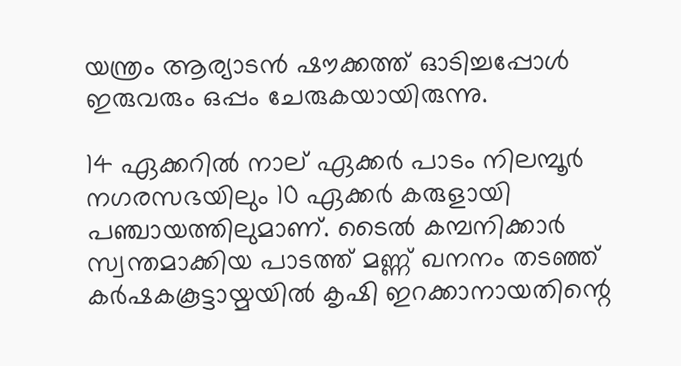യന്ത്രം ആര്യാടന്‍ ഷൗക്കത്ത് ഓടിച്ചപ്പോള്‍ ഇരുവരും ഒപ്പം ചേരുകയായിരുന്നു.

14 ഏക്കറില്‍ നാല് ഏക്കര്‍ പാടം നിലമ്പൂര്‍ നഗരസഭയിലും 10 ഏക്കര്‍ കരുളായി പഞ്ചായത്തിലുമാണ്. ടൈല്‍ കമ്പനിക്കാര്‍ സ്വന്തമാക്കിയ പാടത്ത് മണ്ണ് ഖനനം തടഞ്ഞ് കര്‍ഷകകൂട്ടായ്മയില്‍ കൃഷി ഇറക്കാനായതിന്റെ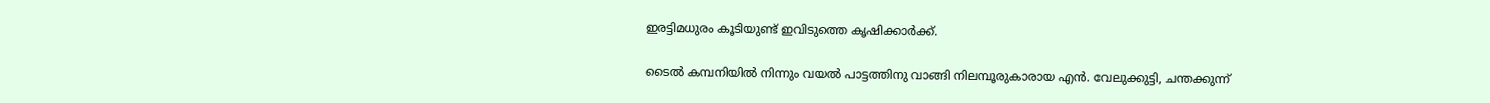ഇരട്ടിമധുരം കൂടിയുണ്ട് ഇവിടുത്തെ കൃഷിക്കാര്‍ക്ക്.

ടൈല്‍ കമ്പനിയില്‍ നിന്നും വയല്‍ പാട്ടത്തിനു വാങ്ങി നിലമ്പൂരുകാരായ എന്‍. വേലുക്കുട്ടി, ചന്തക്കുന്ന്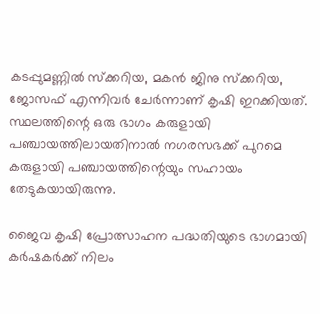കടപ്പുമണ്ണില്‍ സ്‌ക്കറിയ, മകന്‍ ജിനു സ്‌ക്കറിയ, ജോസഫ് എന്നിവര്‍ ചേര്‍ന്നാണ് കൃഷി ഇറക്കിയത്. സ്ഥലത്തിന്റെ ഒരു ഭാഗം കരുളായി പഞ്ചായത്തിലായതിനാല്‍ നഗരസഭക്ക് പുറമെ കരുളായി പഞ്ചായത്തിന്റെയും സഹായം തേടുകയായിരുന്നു.

ജൈവ കൃഷി പ്രോത്സാഹന പദ്ധതിയുടെ ഭാഗമായി കര്‍ഷകര്‍ക്ക് നിലം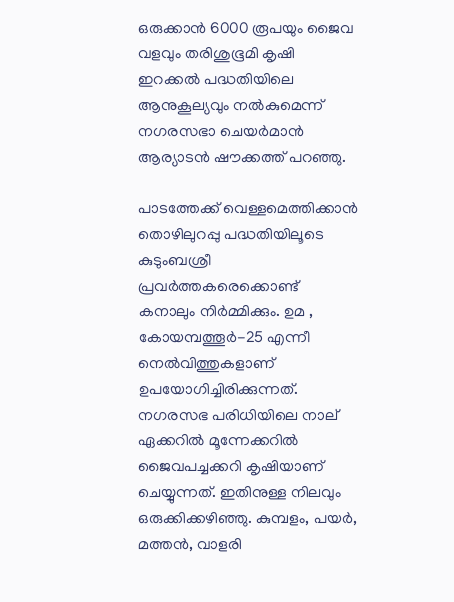ഒരുക്കാന്‍ 6000 രൂപയും ജൈവ വളവും തരിശുഭൂമി കൃഷി ഇറക്കല്‍ പദ്ധതിയിലെ ആനുകൂല്യവും നല്‍കുമെന്ന് നഗരസഭാ ചെയര്‍മാന്‍ ആര്യാടന്‍ ഷൗക്കത്ത് പറഞ്ഞു.

പാടത്തേക്ക് വെള്ളമെത്തിക്കാന്‍ തൊഴിലുറപ്പു പദ്ധതിയിലൂടെ കുടുംബശ്രീ പ്രവര്‍ത്തകരെക്കൊണ്ട് കനാലും നിര്‍മ്മിക്കും. ഉമ , കോയമ്പത്തൂര്‍-25 എന്നീ നെല്‍വിത്തുകളാണ് ഉപയോഗിച്ചിരിക്കുന്നത്. നഗരസഭ പരിധിയിലെ നാല് ഏക്കറില്‍ മൂന്നേക്കറില്‍ ജൈവപച്ചക്കറി കൃഷിയാണ് ചെയ്യുന്നത്. ഇതിനുള്ള നിലവും ഒരുക്കിക്കഴിഞ്ഞു. കുമ്പളം, പയര്‍, മത്തന്‍, വാളരി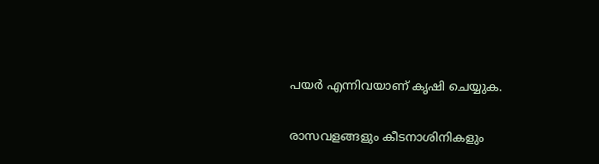പയര്‍ എന്നിവയാണ് കൃഷി ചെയ്യുക.

രാസവളങ്ങളും കീടനാശിനികളും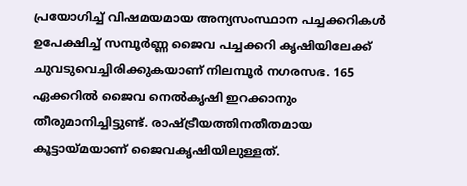പ്രയോഗിച്ച് വിഷമയമായ അന്യസംസ്ഥാന പച്ചക്കറികള്‍ ഉപേക്ഷിച്ച് സമ്പൂര്‍ണ്ണ ജൈവ പച്ചക്കറി കൃഷിയിലേക്ക് ചുവടുവെച്ചിരിക്കുകയാണ് നിലമ്പൂര്‍ നഗരസഭ. 165 ഏക്കറില്‍ ജൈവ നെല്‍കൃഷി ഇറക്കാനും തീരുമാനിച്ചിട്ടുണ്ട്. രാഷ്ട്രീയത്തിനതീതമായ കൂട്ടായ്മയാണ് ജൈവകൃഷിയിലുള്ളത്.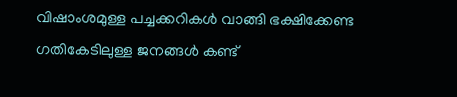വിഷാംശമുള്ള പച്ചക്കറികള്‍ വാങ്ങി ഭക്ഷിക്കേണ്ട ഗതികേടിലുള്ള ജനങ്ങള്‍ കണ്ട്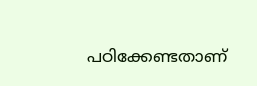പഠിക്കേണ്ടതാണ്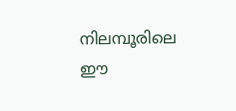നിലമ്പൂരിലെ ഈ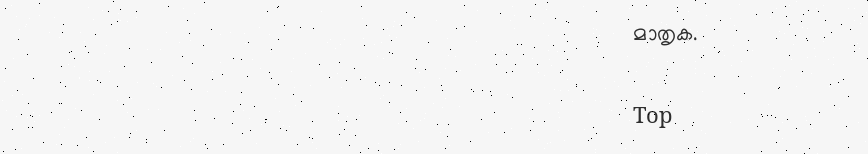മാതൃക.

Top